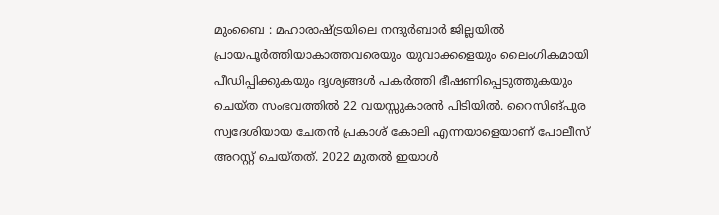മുംബൈ : മഹാരാഷ്ട്രയിലെ നന്ദുർബാർ ജില്ലയിൽ പ്രായപൂർത്തിയാകാത്തവരെയും യുവാക്കളെയും ലൈംഗികമായി പീഡിപ്പിക്കുകയും ദൃശ്യങ്ങൾ പകർത്തി ഭീഷണിപ്പെടുത്തുകയും ചെയ്ത സംഭവത്തിൽ 22 വയസ്സുകാരൻ പിടിയിൽ. റൈസിങ്പുര സ്വദേശിയായ ചേതൻ പ്രകാശ് കോലി എന്നയാളെയാണ് പോലീസ് അറസ്റ്റ് ചെയ്തത്. 2022 മുതൽ ഇയാൾ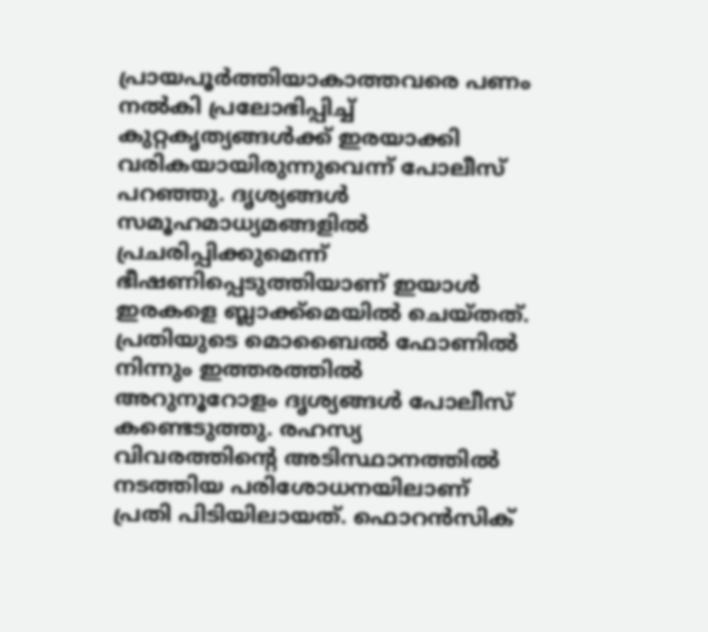പ്രായപൂർത്തിയാകാത്തവരെ പണം നൽകി പ്രലോഭിപ്പിച്ച് കുറ്റകൃത്യങ്ങൾക്ക് ഇരയാക്കി വരികയായിരുന്നുവെന്ന് പോലീസ് പറഞ്ഞു. ദൃശ്യങ്ങൾ സമൂഹമാധ്യമങ്ങളിൽ പ്രചരിപ്പിക്കുമെന്ന് ഭീഷണിപ്പെടുത്തിയാണ് ഇയാൾ ഇരകളെ ബ്ലാക്ക്മെയിൽ ചെയ്തത്.
പ്രതിയുടെ മൊബൈൽ ഫോണിൽ നിന്നും ഇത്തരത്തിൽ അറുനൂറോളം ദൃശ്യങ്ങൾ പോലീസ് കണ്ടെടുത്തു. രഹസ്യ വിവരത്തിന്റെ അടിസ്ഥാനത്തിൽ നടത്തിയ പരിശോധനയിലാണ് പ്രതി പിടിയിലായത്. ഫൊറൻസിക്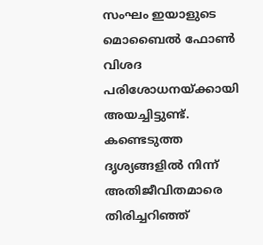സംഘം ഇയാളുടെ മൊബൈൽ ഫോൺ വിശദ പരിശോധനയ്ക്കായി അയച്ചിട്ടുണ്ട്. കണ്ടെടുത്ത ദൃശ്യങ്ങളിൽ നിന്ന് അതിജീവിതമാരെ തിരിച്ചറിഞ്ഞ്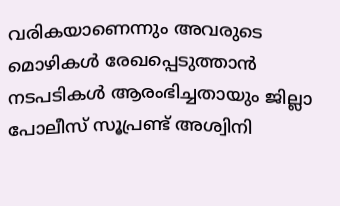വരികയാണെന്നും അവരുടെ മൊഴികൾ രേഖപ്പെടുത്താൻ നടപടികൾ ആരംഭിച്ചതായും ജില്ലാ പോലീസ് സൂപ്രണ്ട് അശ്വിനി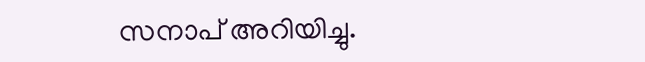സനാപ് അറിയിച്ചു.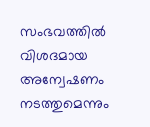സംഭവത്തിൽ വിശദമായ അന്വേഷണം നടത്തുമെന്നും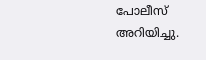പോലീസ് അറിയിച്ചു.